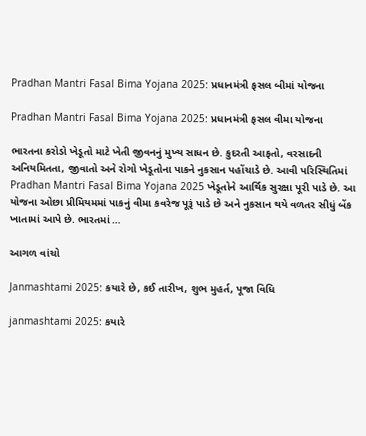Pradhan Mantri Fasal Bima Yojana 2025: પ્રધાનમંત્રી ફસલ બીમાં યોજના

Pradhan Mantri Fasal Bima Yojana 2025: પ્રધાનમંત્રી ફસલ વીમા યોજના

ભારતના કરોડો ખેડૂતો માટે ખેતી જીવનનું મુખ્ય સાધન છે. કુદરતી આફતો, વરસાદની અનિયમિતતા, જીવાતો અને રોગો ખેડૂતોના પાકને નુકસાન પહોંચાડે છે. આવી પરિસ્થિતિમાં Pradhan Mantri Fasal Bima Yojana 2025 ખેડૂતોને આર્થિક સુરક્ષા પૂરી પાડે છે. આ યોજના ઓછા પ્રીમિયમમાં પાકનું વીમા કવરેજ પૂરૂં પાડે છે અને નુકસાન થયે વળતર સીધું બેંક ખાતામાં આપે છે. ભારતમાં …

આગળ વાંચો

Janmashtami 2025: કયારે છે, કઈ તારીખ, શુભ મુહર્ત, પૂજા વિધિ

janmashtami 2025: કયારે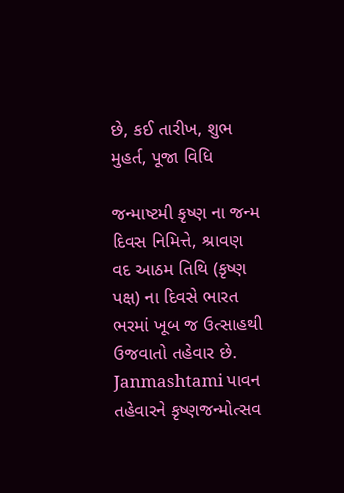છે, કઈ તારીખ, શુભ મુહર્ત, પૂજા વિધિ

જન્માષ્ટમી કૃષ્ણ ના જન્મ દિવસ નિમિત્તે, શ્રાવણ વદ આઠમ તિથિ (કૃષ્ણ પક્ષ‌‌) ના દિવસે ભારત ભરમાં ખૂબ જ ઉત્સાહથી ઉજવાતો તહેવાર છે. Janmashtami પાવન તહેવારને કૃષ્ણજન્મોત્સવ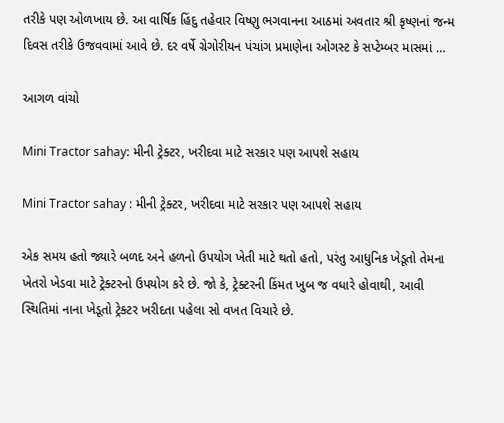તરીકે પણ ઓળખાય છે. આ વાર્ષિક હિંદુ તહેવાર વિષ્ણુ ભગવાનના આઠમાં અવતાર શ્રી કૃષ્ણનાં જન્મ દિવસ તરીકે ઉજવવામાં આવે છે. દર વર્ષે ગ્રેગોરીયન પંચાંગ પ્રમાણેના ઓગસ્ટ કે સપ્ટેમ્બર માસમાં …

આગળ વાંચો

Mini Tractor sahay: મીની ટ્રેક્ટર, ખરીદવા માટે સરકાર પણ આપશે સહાય

Mini Tractor sahay : મીની ટ્રેક્ટર, ખરીદવા માટે સરકાર પણ આપશે સહાય

એક સમય હતો જ્યારે બળદ અને હળનો ઉપયોગ ખેતી માટે થતો હતો, પરંતુ આધુનિક ખેડૂતો તેમના ખેતરો ખેડવા માટે ટ્રેક્ટરનો ઉપયોગ કરે છે. જો કે, ટ્રેક્ટરની કિંમત ખુબ જ વધારે હોવાથી, આવી સ્થિતિમાં નાના ખેડૂતો ટ્રેક્ટર ખરીદતા પહેલા સો વખત વિચારે છે.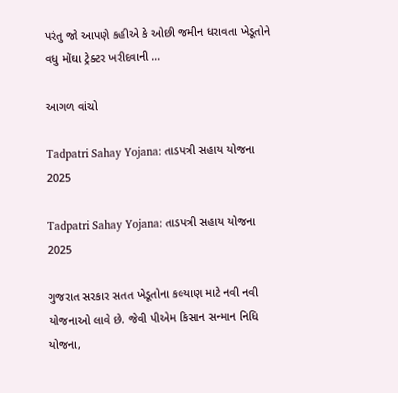પરંતુ જો આપણે કહીએ કે ઓછી જમીન ધરાવતા ખેડૂતોને વધુ મોંઘા ટ્રેક્ટર ખરીદવાની …

આગળ વાંચો

Tadpatri Sahay Yojana: તાડપત્રી સહાય યોજના 2025

Tadpatri Sahay Yojana: તાડપત્રી સહાય યોજના 2025

ગુજરાત સરકાર સતત ખેડૂતોના કલ્યાણ માટે નવી નવી યોજનાઓ લાવે છે. જેવી પીએમ કિસાન સન્માન નિધિ યોજના,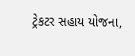ટ્રેકટર સહાય યોજના,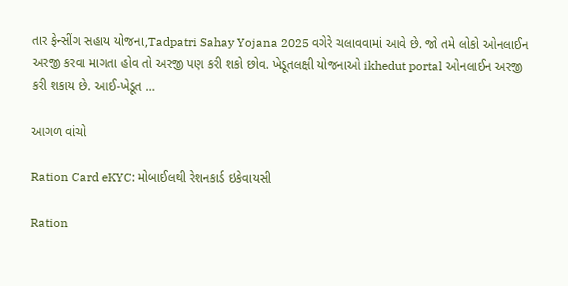તાર ફેન્‍સીંગ સહાય યોજના,Tadpatri Sahay Yojana 2025 વગેરે ચલાવવામાં આવે છે. જો તમે લોકો ઓનલાઈન અરજી કરવા માગતા હોવ તો અરજી પણ કરી શકો છોવ. ખેડૂતલક્ષી યોજનાઓ ikhedut portal ઓનલાઈન અરજી કરી શકાય છે. આઈ-ખેડૂત …

આગળ વાંચો

Ration Card eKYC: મોબાઈલથી રેશનકાર્ડ ઇકેવાયસી

Ration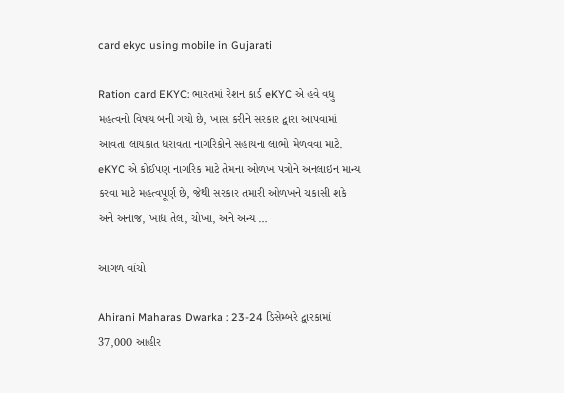card ekyc using mobile in Gujarati

Ration card EKYC: ભારતમાં રેશન કાર્ડ eKYC એ હવે વધુ મહત્વનો વિષય બની ગયો છે, ખાસ કરીને સરકાર દ્વારા આપવામાં આવતા લાયકાત ધરાવતા નાગરિકોને સહાયના લાભો મેળવવા માટે. eKYC એ કોઈપણ નાગરિક માટે તેમના ઓળખ પત્રોને અનલાઇન માન્ય કરવા માટે મહત્વપૂર્ણ છે, જેથી સરકાર તમારી ઓળખને ચકાસી શકે અને અનાજ, ખાદ્ય તેલ, ચોખા, અને અન્ય …

આગળ વાંચો

Ahirani Maharas Dwarka : 23-24 ડિસેમ્બરે દ્વારકામાં 37,000 આહીર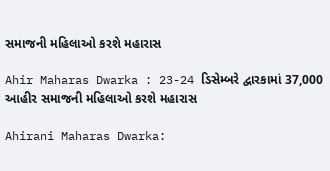સમાજની મહિલાઓ કરશે મહારાસ

Ahir Maharas Dwarka : 23-24 ડિસેમ્બરે દ્વારકામાં 37,000 આહીર સમાજની મહિલાઓ કરશે મહારાસ

Ahirani Maharas Dwarka: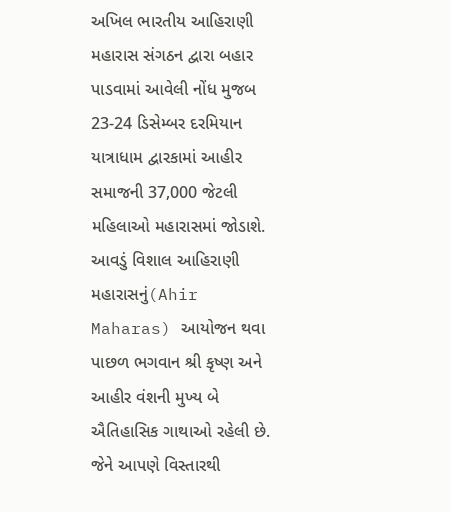અખિલ ભારતીય આહિરાણી મહારાસ સંગઠન દ્વારા બહાર પાડવામાં આવેલી નોંધ મુજબ 23-24 ડિસેમ્બર દરમિયાન યાત્રાધામ દ્વારકામાં આહીર સમાજની 37,000 જેટલી મહિલાઓ મહારાસમાં જોડાશે. આવડું વિશાલ આહિરાણી મહારાસનું(Ahir Maharas) આયોજન થવા પાછળ ભગવાન શ્રી કૃષ્ણ અને આહીર વંશની મુખ્ય બે ઐતિહાસિક ગાથાઓ રહેલી છે. જેને આપણે વિસ્તારથી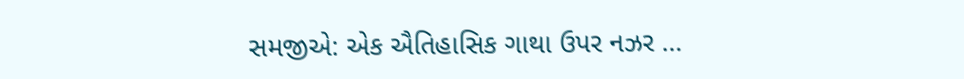સમજીએ: એક ઐતિહાસિક ગાથા ઉપર નઝર …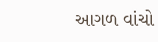આગળ વાંચો